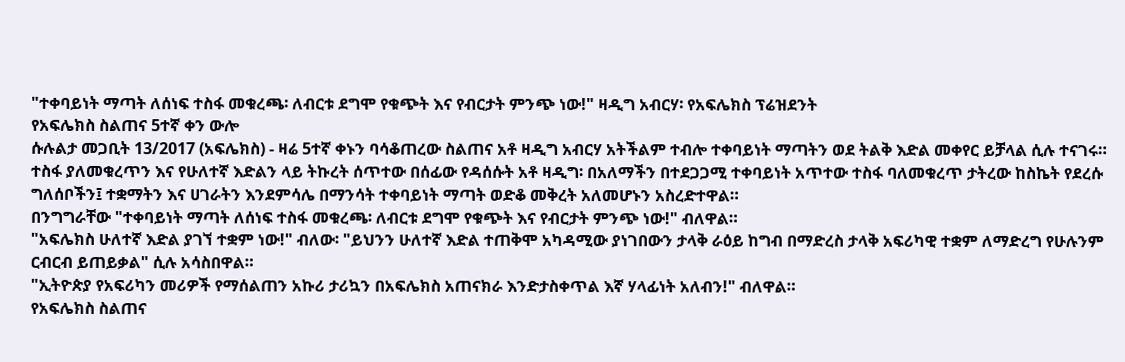"ተቀባይነት ማጣት ለሰነፍ ተስፋ መቁረጫ፡ ለብርቱ ደግሞ የቁጭት እና የብርታት ምንጭ ነው!" ዛዲግ አብርሃ፡ የአፍሌክስ ፕሬዝደንት
የአፍሌክስ ስልጠና 5ተኛ ቀን ውሎ
ሱሉልታ መጋቢት 13/2017 (አፍሌክስ) - ዛሬ 5ተኛ ቀኑን ባሳቆጠረው ስልጠና አቶ ዛዲግ አብርሃ አትችልም ተብሎ ተቀባይነት ማጣትን ወደ ትልቅ እድል መቀየር ይቻላል ሲሉ ተናገሩ።
ተስፋ ያለመቁረጥን እና የሁለተኛ እድልን ላይ ትኩረት ሰጥተው በሰፊው የዳሰሱት አቶ ዛዲግ፡ በአለማችን በተደጋጋሚ ተቀባይነት አጥተው ተስፋ ባለመቁረጥ ታትረው ከስኬት የደረሱ ግለሰቦችን፤ ተቋማትን እና ሀገራትን እንደምሳሌ በማንሳት ተቀባይነት ማጣት ወድቆ መቅረት አለመሆኑን አስረድተዋል።
በንግግራቸው "ተቀባይነት ማጣት ለሰነፍ ተስፋ መቁረጫ፡ ለብርቱ ደግሞ የቁጭት እና የብርታት ምንጭ ነው!" ብለዋል።
"አፍሌክስ ሁለተኛ እድል ያገኘ ተቋም ነው!" ብለው፡ "ይህንን ሁለተኛ እድል ተጠቅሞ አካዳሚው ያነገበውን ታላቅ ራዕይ ከግብ በማድረስ ታላቅ አፍሪካዊ ተቋም ለማድረግ የሁሉንም ርብርብ ይጠይቃል" ሲሉ አሳስበዋል።
"ኢትዮጵያ የአፍሪካን መሪዎች የማሰልጠን አኩሪ ታሪኳን በአፍሌክስ አጠናክራ እንድታስቀጥል እኛ ሃላፊነት አለብን!" ብለዋል።
የአፍሌክስ ስልጠና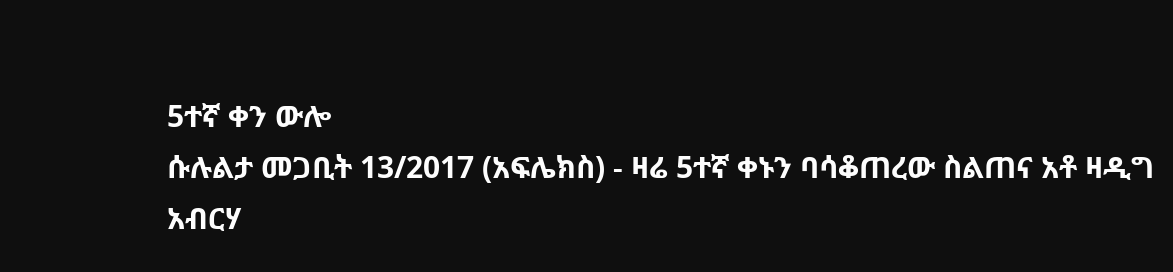5ተኛ ቀን ውሎ
ሱሉልታ መጋቢት 13/2017 (አፍሌክስ) - ዛሬ 5ተኛ ቀኑን ባሳቆጠረው ስልጠና አቶ ዛዲግ አብርሃ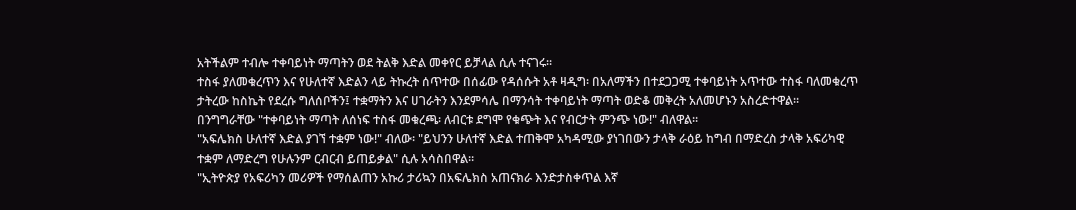አትችልም ተብሎ ተቀባይነት ማጣትን ወደ ትልቅ እድል መቀየር ይቻላል ሲሉ ተናገሩ።
ተስፋ ያለመቁረጥን እና የሁለተኛ እድልን ላይ ትኩረት ሰጥተው በሰፊው የዳሰሱት አቶ ዛዲግ፡ በአለማችን በተደጋጋሚ ተቀባይነት አጥተው ተስፋ ባለመቁረጥ ታትረው ከስኬት የደረሱ ግለሰቦችን፤ ተቋማትን እና ሀገራትን እንደምሳሌ በማንሳት ተቀባይነት ማጣት ወድቆ መቅረት አለመሆኑን አስረድተዋል።
በንግግራቸው "ተቀባይነት ማጣት ለሰነፍ ተስፋ መቁረጫ፡ ለብርቱ ደግሞ የቁጭት እና የብርታት ምንጭ ነው!" ብለዋል።
"አፍሌክስ ሁለተኛ እድል ያገኘ ተቋም ነው!" ብለው፡ "ይህንን ሁለተኛ እድል ተጠቅሞ አካዳሚው ያነገበውን ታላቅ ራዕይ ከግብ በማድረስ ታላቅ አፍሪካዊ ተቋም ለማድረግ የሁሉንም ርብርብ ይጠይቃል" ሲሉ አሳስበዋል።
"ኢትዮጵያ የአፍሪካን መሪዎች የማሰልጠን አኩሪ ታሪኳን በአፍሌክስ አጠናክራ እንድታስቀጥል እኛ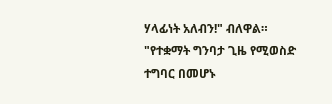ሃላፊነት አለብን!" ብለዋል።
"የተቋማት ግንባታ ጊዜ የሚወስድ ተግባር በመሆኑ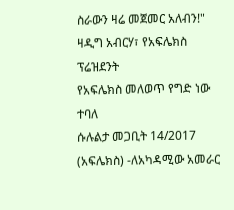ስራውን ዛሬ መጀመር አለብን!" ዛዲግ አብርሃ፣ የአፍሌክስ ፕሬዝደንት
የአፍሌክስ መለወጥ የግድ ነው ተባለ
ሱሉልታ መጋቢት 14/2017 (አፍሌክስ) -ለአካዳሚው አመራር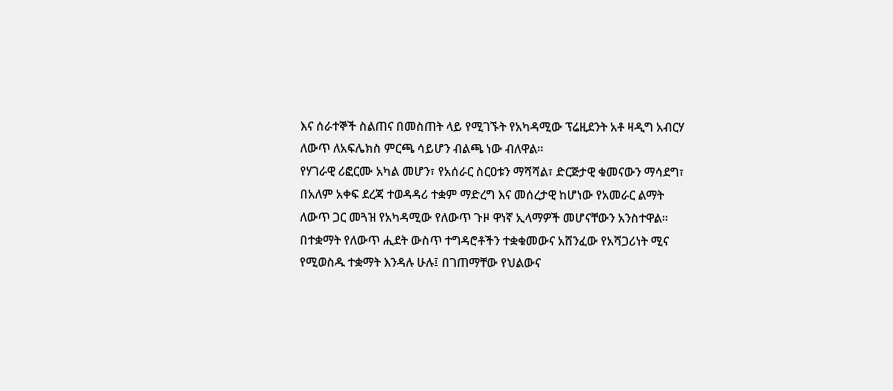እና ሰራተኞች ስልጠና በመስጠት ላይ የሚገኙት የአካዳሚው ፕሬዚደንት አቶ ዛዲግ አብርሃ ለውጥ ለአፍሌክስ ምርጫ ሳይሆን ብልጫ ነው ብለዋል።
የሃገራዊ ሪፎርሙ አካል መሆን፣ የአሰራር ስርዐቱን ማሻሻል፣ ድርጅታዊ ቁመናውን ማሳደግ፣ በአለም አቀፍ ደረጃ ተወዳዳሪ ተቋም ማድረግ እና መሰረታዊ ከሆነው የአመራር ልማት ለውጥ ጋር መጓዝ የአካዳሚው የለውጥ ጉዞ ዋነኛ ኢላማዎች መሆናቸውን አንስተዋል።
በተቋማት የለውጥ ሒደት ውስጥ ተግዳሮቶችን ተቋቁመውና አሸንፈው የአሻጋሪነት ሚና የሚወስዱ ተቋማት እንዳሉ ሁሉ፤ በገጠማቸው የህልውና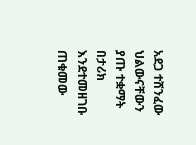አደጋ ተሸንፈው ህልውናቸውን ያጡ ተቋማት በታሪክ እንደተመዘገቡ ጠቁመው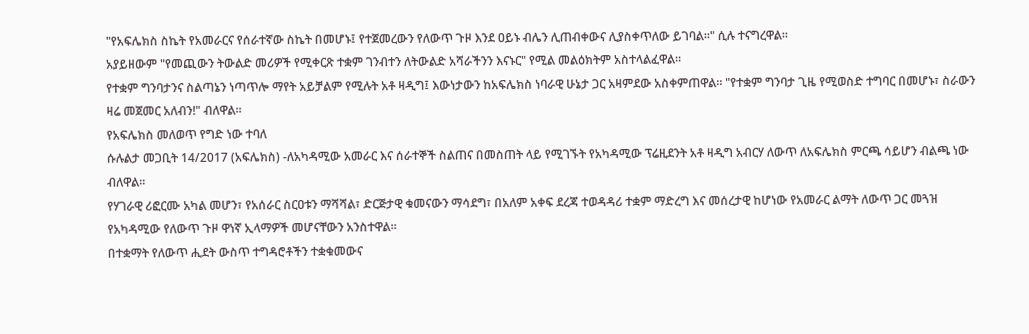"የአፍሌክስ ስኬት የአመራርና የሰራተኛው ስኬት በመሆኑ፤ የተጀመረውን የለውጥ ጉዞ እንደ ዐይኑ ብሌን ሊጠብቀውና ሊያስቀጥለው ይገባል።" ሲሉ ተናግረዋል።
አያይዘውም "የመጪውን ትውልድ መሪዎች የሚቀርጽ ተቋም ገንብተን ለትውልድ አሻራችንን እናኑር" የሚል መልዕክትም አስተላልፈዋል።
የተቋም ግንባታንና ስልጣኔን ነጣጥሎ ማየት አይቻልም የሚሉት አቶ ዛዲግ፤ እውነታውን ከአፍሌክስ ነባራዊ ሁኔታ ጋር አዛምደው አስቀምጠዋል። "የተቋም ግንባታ ጊዜ የሚወስድ ተግባር በመሆኑ፣ ስራውን ዛሬ መጀመር አለብን!" ብለዋል።
የአፍሌክስ መለወጥ የግድ ነው ተባለ
ሱሉልታ መጋቢት 14/2017 (አፍሌክስ) -ለአካዳሚው አመራር እና ሰራተኞች ስልጠና በመስጠት ላይ የሚገኙት የአካዳሚው ፕሬዚደንት አቶ ዛዲግ አብርሃ ለውጥ ለአፍሌክስ ምርጫ ሳይሆን ብልጫ ነው ብለዋል።
የሃገራዊ ሪፎርሙ አካል መሆን፣ የአሰራር ስርዐቱን ማሻሻል፣ ድርጅታዊ ቁመናውን ማሳደግ፣ በአለም አቀፍ ደረጃ ተወዳዳሪ ተቋም ማድረግ እና መሰረታዊ ከሆነው የአመራር ልማት ለውጥ ጋር መጓዝ የአካዳሚው የለውጥ ጉዞ ዋነኛ ኢላማዎች መሆናቸውን አንስተዋል።
በተቋማት የለውጥ ሒደት ውስጥ ተግዳሮቶችን ተቋቁመውና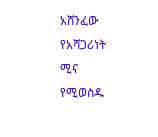አሸንፈው የአሻጋሪነት ሚና የሚወስዱ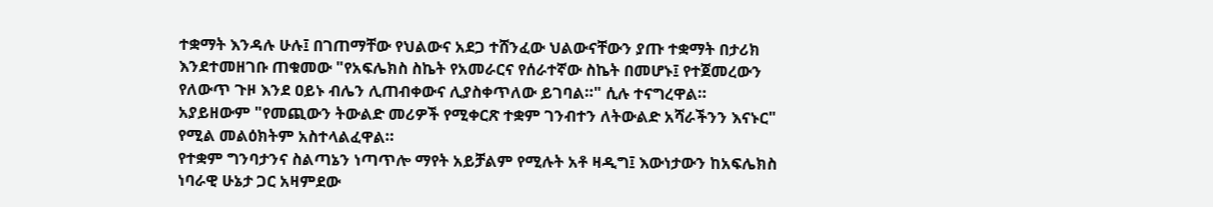ተቋማት እንዳሉ ሁሉ፤ በገጠማቸው የህልውና አደጋ ተሸንፈው ህልውናቸውን ያጡ ተቋማት በታሪክ እንደተመዘገቡ ጠቁመው "የአፍሌክስ ስኬት የአመራርና የሰራተኛው ስኬት በመሆኑ፤ የተጀመረውን የለውጥ ጉዞ እንደ ዐይኑ ብሌን ሊጠብቀውና ሊያስቀጥለው ይገባል።" ሲሉ ተናግረዋል።
አያይዘውም "የመጪውን ትውልድ መሪዎች የሚቀርጽ ተቋም ገንብተን ለትውልድ አሻራችንን እናኑር" የሚል መልዕክትም አስተላልፈዋል።
የተቋም ግንባታንና ስልጣኔን ነጣጥሎ ማየት አይቻልም የሚሉት አቶ ዛዲግ፤ እውነታውን ከአፍሌክስ ነባራዊ ሁኔታ ጋር አዛምደው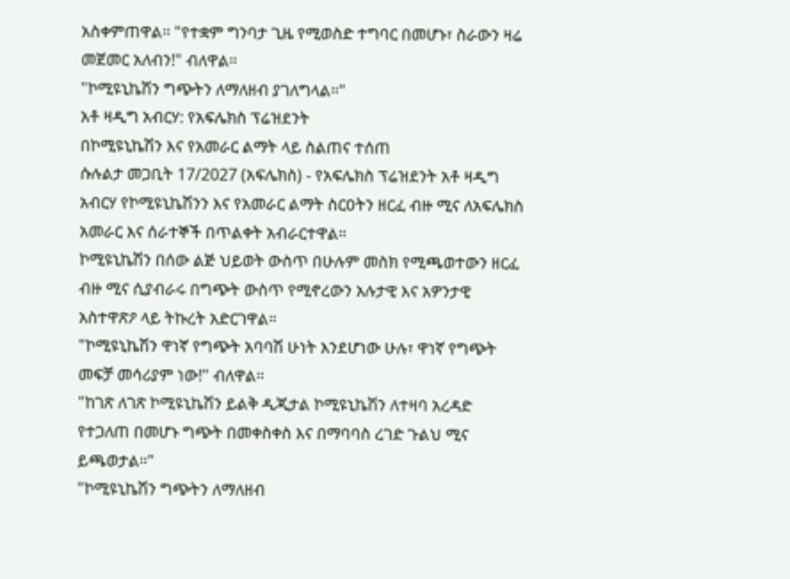አስቀምጠዋል። "የተቋም ግንባታ ጊዜ የሚወስድ ተግባር በመሆኑ፣ ስራውን ዛሬ መጀመር አለብን!" ብለዋል።
"ኮሚዩኒኬሽን ግጭትን ለማለዘብ ያገለግላል።"
አቶ ዛዲግ አብርሃ: የአፍሌክስ ፕሬዝደንት
በኮሚዩኒኬሽን እና የአመራር ልማት ላይ ስልጠና ተሰጠ
ሱሉልታ መጋቢት 17/2027 (አፍሌክስ) - የአፍሌክስ ፕሬዝደንት አቶ ዛዲግ አብርሃ የኮሚዩኒኬሽንን እና የአመራር ልማት ስርዐትን ዘርፈ ብዙ ሚና ለአፍሌክስ አመራር እና ሰራተኞች በጥልቀት አብራርተዋል።
ኮሚዩኒኬሽን በሰው ልጅ ህይወት ውስጥ በሁሉም መስክ የሚጫወተውን ዘርፈ ብዙ ሚና ሲያብራሩ በግጭት ውስጥ የሚኖረውን አሉታዊ እና አዎንታዊ አስተዋጽዖ ላይ ትኩረት አድርገዋል።
"ኮሚዩኒኬሽን ዋነኛ የግጭት አባባሽ ሁነት እንደሆነው ሁሉ፣ ዋነኛ የግጭት መፍቻ መሳሪያም ነው!" ብለዋል።
"ከገጽ ለገጽ ኮሚዩኒኬሽን ይልቅ ዲጂታል ኮሚዩኒኬሽን ለተዛባ አረዳድ የተጋለጠ በመሆኑ ግጭት በመቀስቀስ እና በማባባስ ረገድ ጉልህ ሚና ይጫወታል።"
"ኮሚዩኒኬሽን ግጭትን ለማለዘብ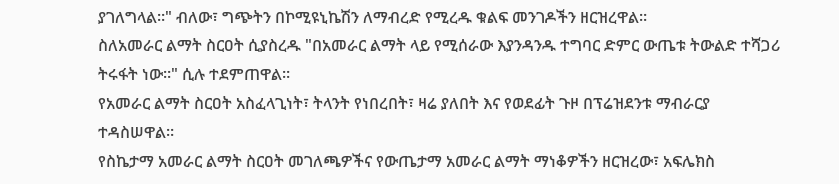ያገለግላል።" ብለው፣ ግጭትን በኮሚዩኒኬሽን ለማብረድ የሚረዱ ቁልፍ መንገዶችን ዘርዝረዋል።
ስለአመራር ልማት ስርዐት ሲያስረዱ "በአመራር ልማት ላይ የሚሰራው እያንዳንዱ ተግባር ድምር ውጤቱ ትውልድ ተሻጋሪ ትሩፋት ነው።" ሲሉ ተደምጠዋል።
የአመራር ልማት ስርዐት አስፈላጊነት፣ ትላንት የነበረበት፣ ዛሬ ያለበት እና የወደፊት ጉዞ በፕሬዝደንቱ ማብራርያ ተዳስሠዋል።
የስኬታማ አመራር ልማት ስርዐት መገለጫዎችና የውጤታማ አመራር ልማት ማነቆዎችን ዘርዝረው፣ አፍሌክስ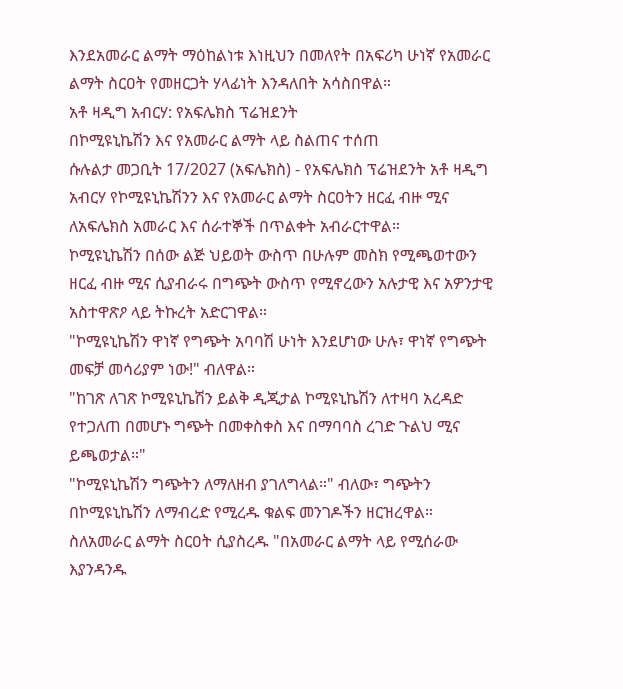እንደአመራር ልማት ማዕከልነቱ እነዚህን በመለየት በአፍሪካ ሁነኛ የአመራር ልማት ስርዐት የመዘርጋት ሃላፊነት እንዳለበት አሳስበዋል።
አቶ ዛዲግ አብርሃ: የአፍሌክስ ፕሬዝደንት
በኮሚዩኒኬሽን እና የአመራር ልማት ላይ ስልጠና ተሰጠ
ሱሉልታ መጋቢት 17/2027 (አፍሌክስ) - የአፍሌክስ ፕሬዝደንት አቶ ዛዲግ አብርሃ የኮሚዩኒኬሽንን እና የአመራር ልማት ስርዐትን ዘርፈ ብዙ ሚና ለአፍሌክስ አመራር እና ሰራተኞች በጥልቀት አብራርተዋል።
ኮሚዩኒኬሽን በሰው ልጅ ህይወት ውስጥ በሁሉም መስክ የሚጫወተውን ዘርፈ ብዙ ሚና ሲያብራሩ በግጭት ውስጥ የሚኖረውን አሉታዊ እና አዎንታዊ አስተዋጽዖ ላይ ትኩረት አድርገዋል።
"ኮሚዩኒኬሽን ዋነኛ የግጭት አባባሽ ሁነት እንደሆነው ሁሉ፣ ዋነኛ የግጭት መፍቻ መሳሪያም ነው!" ብለዋል።
"ከገጽ ለገጽ ኮሚዩኒኬሽን ይልቅ ዲጂታል ኮሚዩኒኬሽን ለተዛባ አረዳድ የተጋለጠ በመሆኑ ግጭት በመቀስቀስ እና በማባባስ ረገድ ጉልህ ሚና ይጫወታል።"
"ኮሚዩኒኬሽን ግጭትን ለማለዘብ ያገለግላል።" ብለው፣ ግጭትን በኮሚዩኒኬሽን ለማብረድ የሚረዱ ቁልፍ መንገዶችን ዘርዝረዋል።
ስለአመራር ልማት ስርዐት ሲያስረዱ "በአመራር ልማት ላይ የሚሰራው እያንዳንዱ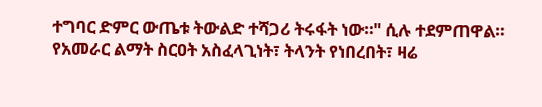ተግባር ድምር ውጤቱ ትውልድ ተሻጋሪ ትሩፋት ነው።" ሲሉ ተደምጠዋል።
የአመራር ልማት ስርዐት አስፈላጊነት፣ ትላንት የነበረበት፣ ዛሬ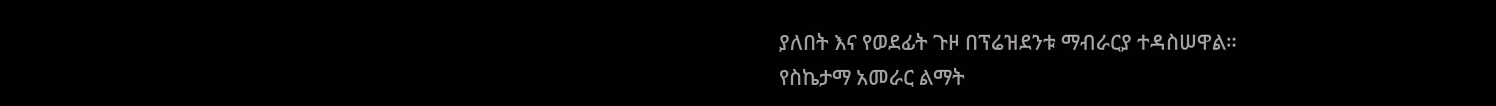ያለበት እና የወደፊት ጉዞ በፕሬዝደንቱ ማብራርያ ተዳስሠዋል።
የስኬታማ አመራር ልማት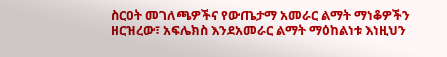ስርዐት መገለጫዎችና የውጤታማ አመራር ልማት ማነቆዎችን ዘርዝረው፣ አፍሌክስ እንደአመራር ልማት ማዕከልነቱ እነዚህን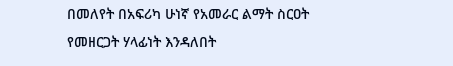በመለየት በአፍሪካ ሁነኛ የአመራር ልማት ስርዐት የመዘርጋት ሃላፊነት እንዳለበት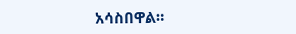አሳስበዋል።